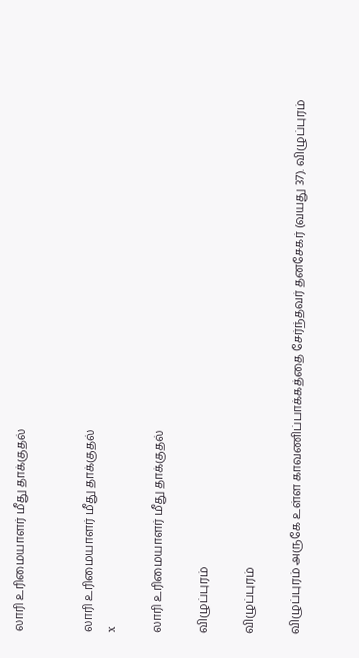லாரி உரிமையாளர் மீது தாக்குதல்


லாரி உரிமையாளர் மீது தாக்குதல்
x

லாரி உரிமையாளர் மீது தாக்குதல்

விழுப்புரம்

விழுப்புரம்

விழுப்புரம் அருகே உள்ள காவணிப்பாக்கத்தை சேர்ந்தவர் தனசேகர் (வயது 37). விழுப்புரம்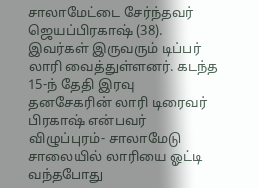சாலாமேட்டை சேர்ந்தவர் ஜெயப்பிரகாஷ் (38). இவர்கள் இருவரும் டிப்பர் லாரி வைத்துள்ளனர். கடந்த 15-ந் தேதி இரவு தனசேகரின் லாரி டிரைவர் பிரகாஷ் என்பவர் விழுப்புரம்- சாலாமேடு சாலையில் லாரியை ஓட்டி வந்தபோது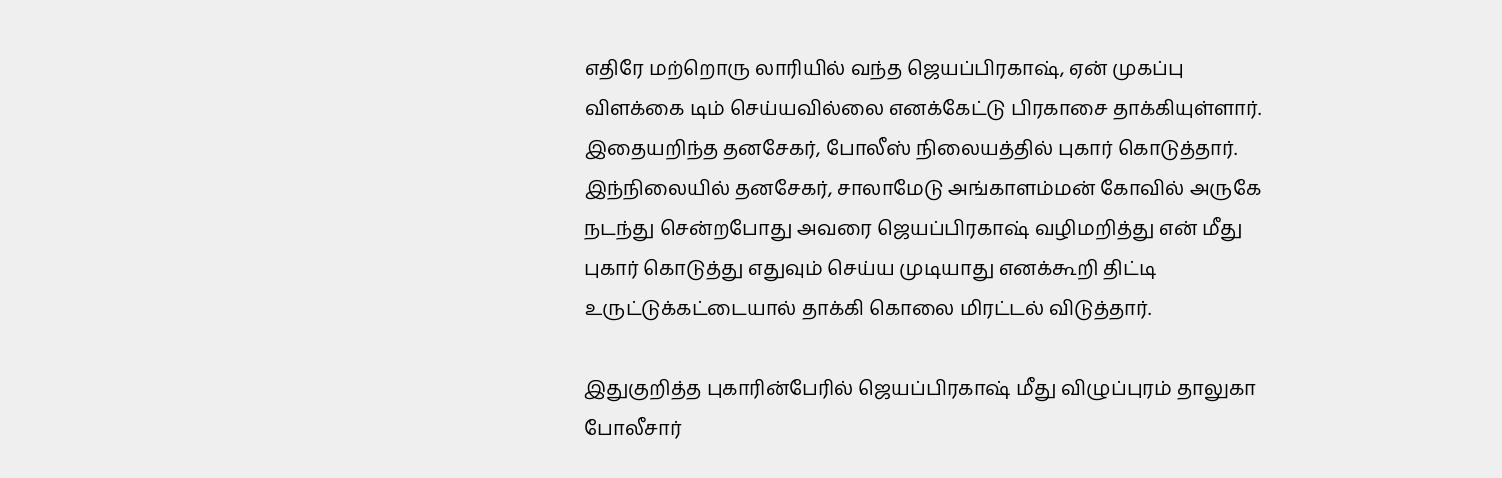எதிரே மற்றொரு லாரியில் வந்த ஜெயப்பிரகாஷ், ஏன் முகப்பு விளக்கை டிம் செய்யவில்லை எனக்கேட்டு பிரகாசை தாக்கியுள்ளார். இதையறிந்த தனசேகர், போலீஸ் நிலையத்தில் புகார் கொடுத்தார். இந்நிலையில் தனசேகர், சாலாமேடு அங்காளம்மன் கோவில் அருகே நடந்து சென்றபோது அவரை ஜெயப்பிரகாஷ் வழிமறித்து என் மீது புகார் கொடுத்து எதுவும் செய்ய முடியாது எனக்கூறி திட்டி உருட்டுக்கட்டையால் தாக்கி கொலை மிரட்டல் விடுத்தார்.

இதுகுறித்த புகாரின்பேரில் ஜெயப்பிரகாஷ் மீது விழுப்புரம் தாலுகா போலீசார்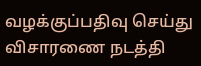வழக்குப்பதிவு செய்து விசாரணை நடத்தி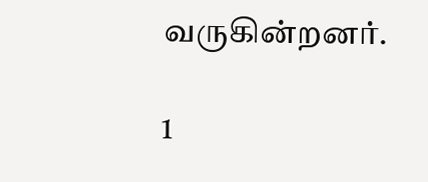வருகின்றனர்.

1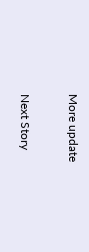More update

Next Story